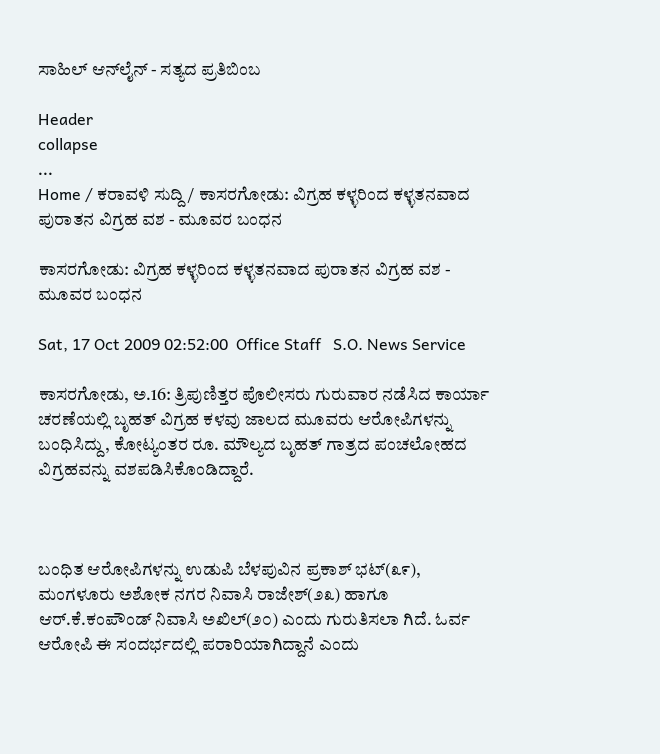ಸಾಹಿಲ್ ಆನ್‌ಲೈನ್ - ಸತ್ಯದ ಪ್ರತಿಬಿಂಬ

Header
collapse
...
Home / ಕರಾವಳಿ ಸುದ್ದಿ / ಕಾಸರಗೋಡು: ವಿಗ್ರಹ ಕಳ್ಳರಿಂದ ಕಳ್ಳತನವಾದ ಪುರಾತನ ವಿಗ್ರಹ ವಶ - ಮೂವರ ಬಂಧನ

ಕಾಸರಗೋಡು: ವಿಗ್ರಹ ಕಳ್ಳರಿಂದ ಕಳ್ಳತನವಾದ ಪುರಾತನ ವಿಗ್ರಹ ವಶ - ಮೂವರ ಬಂಧನ

Sat, 17 Oct 2009 02:52:00  Office Staff   S.O. News Service

ಕಾಸರಗೋಡು, ಅ.16: ತ್ರಿಪುಣಿತ್ತರ ಪೊಲೀಸರು ಗುರುವಾರ ನಡೆಸಿದ ಕಾರ್ಯಾ ಚರಣೆಯಲ್ಲಿ ಬೃಹತ್ ವಿಗ್ರಹ ಕಳವು ಜಾಲದ ಮೂವರು ಆರೋಪಿಗಳನ್ನು ಬಂಧಿಸಿದ್ದು, ಕೋಟ್ಯಂತರ ರೂ. ಮೌಲ್ಯದ ಬೃಹತ್ ಗಾತ್ರದ ಪಂಚಲೋಹದ ವಿಗ್ರಹವನ್ನು ವಶಪಡಿಸಿಕೊಂಡಿದ್ದಾರೆ.



ಬಂಧಿತ ಆರೋಪಿಗಳನ್ನು ಉಡುಪಿ ಬೆಳಪುವಿನ ಪ್ರಕಾಶ್ ಭಟ್(೩೯), ಮಂಗಳೂರು ಅಶೋಕ ನಗರ ನಿವಾಸಿ ರಾಜೇಶ್(೨೩) ಹಾಗೂ ಆರ್.ಕೆ.ಕಂಪೌಂಡ್ ನಿವಾಸಿ ಅಖಿಲ್(೨೦) ಎಂದು ಗುರುತಿಸಲಾ ಗಿದೆ. ಓರ್ವ ಆರೋಪಿ ಈ ಸಂದರ್ಭದಲ್ಲಿ ಪರಾರಿಯಾಗಿದ್ದಾನೆ ಎಂದು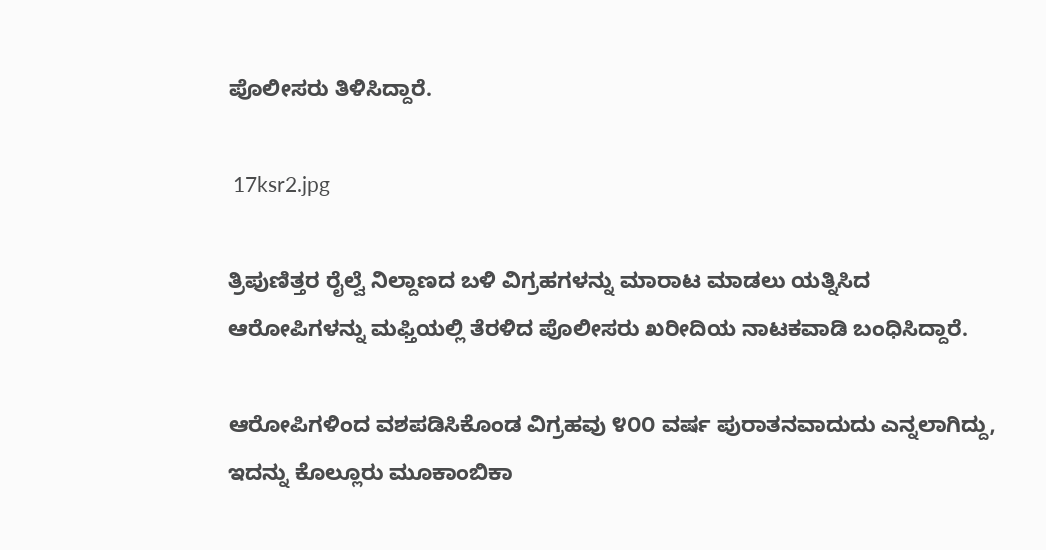ಪೊಲೀಸರು ತಿಳಿಸಿದ್ದಾರೆ.

 17ksr2.jpg

ತ್ರಿಪುಣಿತ್ತರ ರೈಲ್ವೆ ನಿಲ್ದಾಣದ ಬಳಿ ವಿಗ್ರಹಗಳನ್ನು ಮಾರಾಟ ಮಾಡಲು ಯತ್ನಿಸಿದ ಆರೋಪಿಗಳನ್ನು ಮಫ್ತಿಯಲ್ಲಿ ತೆರಳಿದ ಪೊಲೀಸರು ಖರೀದಿಯ ನಾಟಕವಾಡಿ ಬಂಧಿಸಿದ್ದಾರೆ.

ಆರೋಪಿಗಳಿಂದ ವಶಪಡಿಸಿಕೊಂಡ ವಿಗ್ರಹವು ೪೦೦ ವರ್ಷ ಪುರಾತನವಾದುದು ಎನ್ನಲಾಗಿದ್ದು, ಇದನ್ನು ಕೊಲ್ಲೂರು ಮೂಕಾಂಬಿಕಾ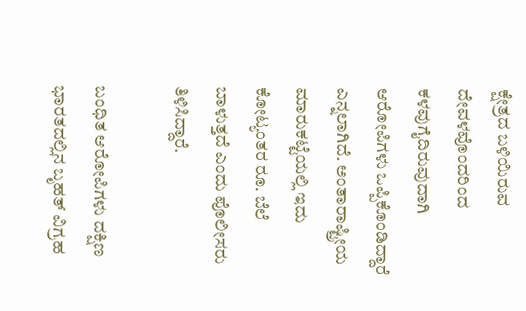ಕ್ಷೇತ್ರದ ಬಳಿಯಿರುವ ದೇವಳವೊಂದರಿಂದ ಕಳವುಗೈದಿರುವುದಾಗಿ ಆರೋಪಿಗಳು ಒಪ್ಪಿಕೊಂಡಿದ್ದಾರೆ ಎನ್ನಲಾಗಿದೆ. ಅಂತಾರಾಷ್ಟ್ರೀಯ ಮಾರುಕಟ್ಟೆಯಲ್ಲಿ ಇದು ಕೋಟ್ಯಂತರ ರೂ. ಬೆಲೆ ಬಾಳುತ್ತದೆ ಎಂದು ಪೊಲೀಸರು ತಿಳಿಸಿದ್ದಾರೆ.

ಬಂಧಿತ ಆರೋಪಿಗಳು ದಕ್ಷಿಣ ಭಾರತದಲ್ಲಿನ ಬೃಹತ್ ವಿಗ್ರಹ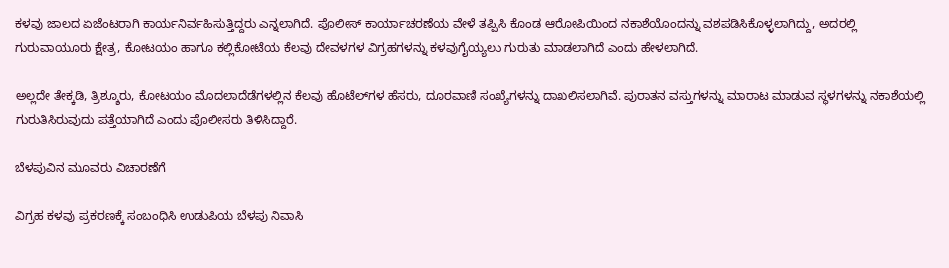ಕಳವು ಜಾಲದ ಏಜೆಂಟರಾಗಿ ಕಾರ್ಯನಿರ್ವಹಿಸುತ್ತಿದ್ದರು ಎನ್ನಲಾಗಿದೆ. ಪೊಲೀಸ್ ಕಾರ್ಯಾಚರಣೆಯ ವೇಳೆ ತಪ್ಪಿಸಿ ಕೊಂಡ ಆರೋಪಿಯಿಂದ ನಕಾಶೆಯೊಂದನ್ನು ವಶಪಡಿಸಿಕೊಳ್ಳಲಾಗಿದ್ದು, ಅದರಲ್ಲಿ ಗುರುವಾಯೂರು ಕ್ಷೇತ್ರ, ಕೋಟಯಂ ಹಾಗೂ ಕಲ್ಲಿಕೋಟೆಯ ಕೆಲವು ದೇವಳಗಳ ವಿಗ್ರಹಗಳನ್ನು ಕಳವುಗೈಯ್ಯಲು ಗುರುತು ಮಾಡಲಾಗಿದೆ ಎಂದು ಹೇಳಲಾಗಿದೆ.

ಅಲ್ಲದೇ ತೇಕ್ಕಡಿ, ತ್ರಿಶ್ಶೂರು, ಕೋಟಯಂ ಮೊದಲಾದೆಡೆಗಳಲ್ಲಿನ ಕೆಲವು ಹೊಟೆಲ್‌ಗಳ ಹೆಸರು, ದೂರವಾಣಿ ಸಂಖ್ಯೆಗಳನ್ನು ದಾಖಲಿಸಲಾಗಿವೆ. ಪುರಾತನ ವಸ್ತುಗಳನ್ನು ಮಾರಾಟ ಮಾಡುವ ಸ್ಥಳಗಳನ್ನು ನಕಾಶೆಯಲ್ಲಿ ಗುರುತಿಸಿರುವುದು ಪತ್ತೆಯಾಗಿದೆ ಎಂದು ಪೊಲೀಸರು ತಿಳಿಸಿದ್ದಾರೆ.

ಬೆಳಪುವಿನ ಮೂವರು ವಿಚಾರಣೆಗೆ

ವಿಗ್ರಹ ಕಳವು ಪ್ರಕರಣಕ್ಕೆ ಸಂಬಂಧಿಸಿ ಉಡುಪಿಯ ಬೆಳಪು ನಿವಾಸಿ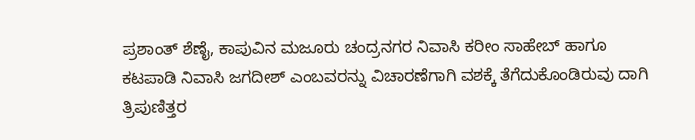ಪ್ರಶಾಂತ್ ಶೆಣೈ, ಕಾಪುವಿನ ಮಜೂರು ಚಂದ್ರನಗರ ನಿವಾಸಿ ಕರೀಂ ಸಾಹೇಬ್ ಹಾಗೂ ಕಟಪಾಡಿ ನಿವಾಸಿ ಜಗದೀಶ್ ಎಂಬವರನ್ನು ವಿಚಾರಣೆಗಾಗಿ ವಶಕ್ಕೆ ತೆಗೆದುಕೊಂಡಿರುವು ದಾಗಿ ತ್ರಿಪುಣಿತ್ತರ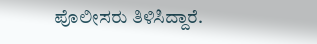ಪೊಲೀಸರು ತಿಳಿಸಿದ್ದಾರೆ.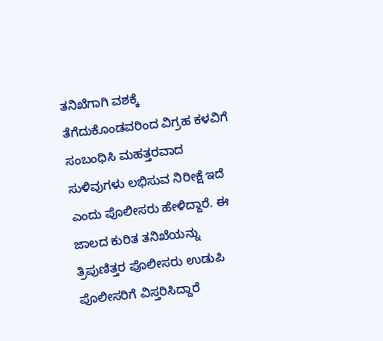ತನಿಖೆಗಾಗಿ ವಶಕ್ಕೆ ತೆಗೆದುಕೊಂಡವರಿಂದ ವಿಗ್ರಹ ಕಳವಿಗೆ ಸಂಬಂಧಿಸಿ ಮಹತ್ತರವಾದ ಸುಳಿವುಗಳು ಲಭಿಸುವ ನಿರೀಕ್ಷೆ ಇದೆ ಎಂದು ಪೊಲೀಸರು ಹೇಳಿದ್ದಾರೆ. ಈ ಜಾಲದ ಕುರಿತ ತನಿಖೆಯನ್ನು ತ್ರಿಪುಣಿತ್ತರ ಪೊಲೀಸರು ಉಡುಪಿ ಪೊಲೀಸರಿಗೆ ವಿಸ್ತರಿಸಿದ್ದಾರೆ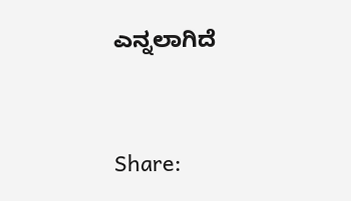ಎನ್ನಲಾಗಿದೆ


Share: